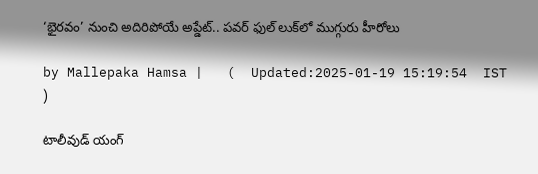‘భైరవం’ నుంచి అదిరిపోయే అప్డేట్.. పవర్ ఫుల్‌ లుక్‌లో ముగ్గురు హీరోలు

by Mallepaka Hamsa |   (  Updated:2025-01-19 15:19:54  IST  )

టాలీవుడ్ యంగ్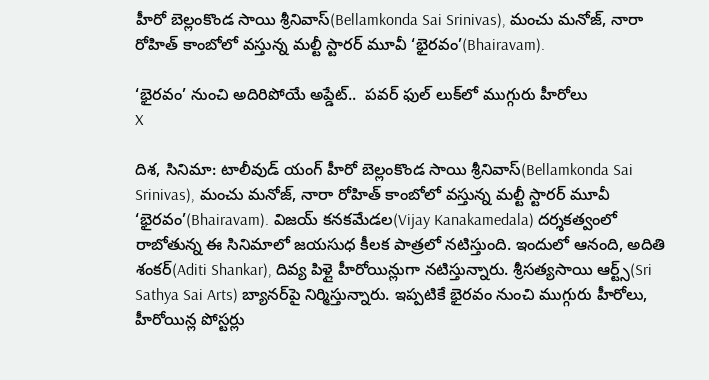హీరో బెల్లంకొండ సాయి శ్రీనివాస్(Bellamkonda Sai Srinivas), మంచు మనోజ్, నారా రోహిత్ కాంబోలో వస్తున్న మల్టీ స్టారర్ మూవీ ‘భైరవం’(Bhairavam).

‘భైరవం’ నుంచి అదిరిపోయే అప్డేట్..  పవర్ ఫుల్‌ లుక్‌లో ముగ్గురు హీరోలు
X

దిశ, సినిమా: టాలీవుడ్ యంగ్ హీరో బెల్లంకొండ సాయి శ్రీనివాస్(Bellamkonda Sai Srinivas), మంచు మనోజ్, నారా రోహిత్ కాంబోలో వస్తున్న మల్టీ స్టారర్ మూవీ ‘భైరవం’(Bhairavam). విజయ్ కనకమేడల(Vijay Kanakamedala) దర్శకత్వంలో రాబోతున్న ఈ సినిమాలో జయసుధ కీలక పాత్రలో నటిస్తుంది. ఇందులో ఆనంది, అదితి శంకర్(Aditi Shankar), దివ్య పిళ్లై హీరోయిన్లుగా నటిస్తున్నారు. శ్రీసత్యసాయి ఆర్ట్స్(Sri Sathya Sai Arts) బ్యానర్‌పై నిర్మిస్తున్నారు. ఇప్పటికే భైరవం నుంచి ముగ్గురు హీరోలు, హీరోయిన్ల పోస్టర్లు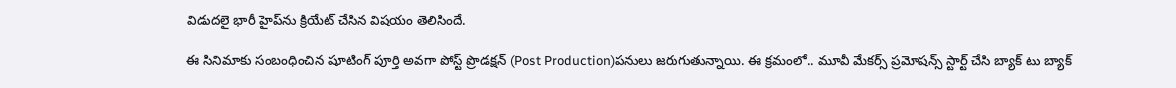విడుదలై భారీ హైప్‌ను క్రియేట్ చేసిన విషయం తెలిసిందే.

ఈ సినిమాకు సంబంధించిన షూటింగ్ పూర్తి అవగా పోస్ట్ ప్రొడక్షన్ (Post Production)పనులు జరుగుతున్నాయి. ఈ క్రమంలో.. మూవీ మేకర్స్ ప్రమోషన్స్ స్టార్ట్ చేసి బ్యాక్ టు బ్యాక్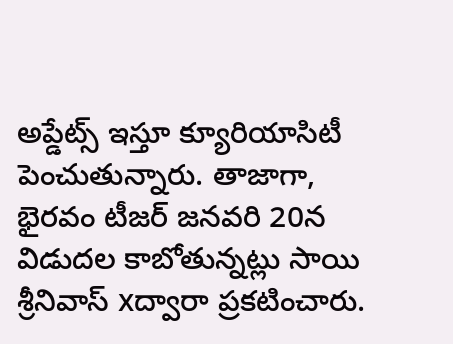అప్డేట్స్ ఇస్తూ క్యూరియాసిటీ పెంచుతున్నారు. తాజాగా, భైరవం టీజర్ జనవరి 20న విడుదల కాబోతున్నట్లు సాయి శ్రీనివాస్ xద్వారా ప్రకటించారు.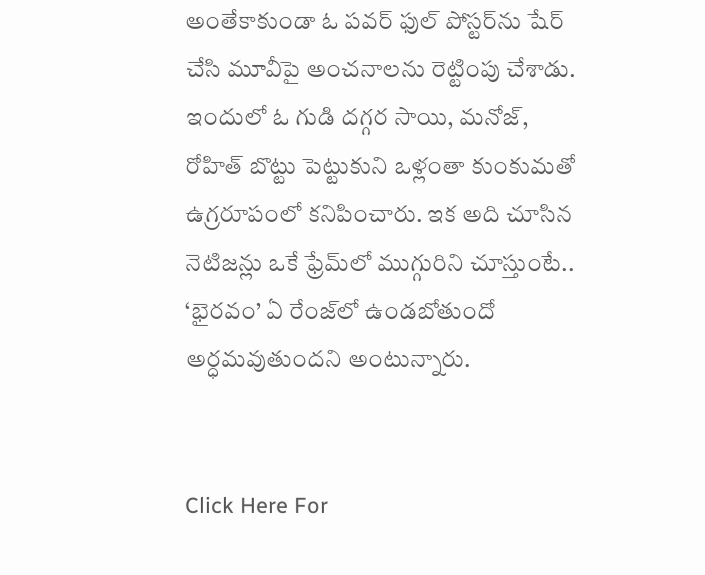అంతేకాకుండా ఓ పవర్ ఫుల్‌ పోస్టర్‌ను షేర్ చేసి మూవీపై అంచనాలను రెట్టింపు చేశాడు. ఇందులో ఓ గుడి దగ్గర సాయి, మనోజ్, రోహిత్ బొట్టు పెట్టుకుని ఒళ్లంతా కుంకుమతో ఉగ్రరూపంలో కనిపించారు. ఇక అది చూసిన నెటిజన్లు ఒకే ఫ్రేమ్‌లో ముగ్గురిని చూస్తుంటే.. ‘భైరవం’ ఏ రేంజ్‌లో ఉండబోతుందో అర్ధమవుతుందని అంటున్నారు.


Click Here For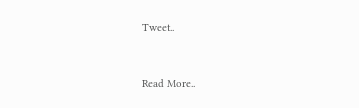Tweet..


Read More..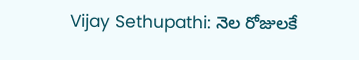Vijay Sethupathi: నెల రోజులకే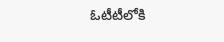ఓటీటీలోకి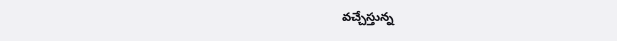వచ్చేస్తున్న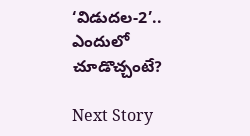‘విడుదల-2’.. ఎందులో చూడొచ్చంటే?

Next Story